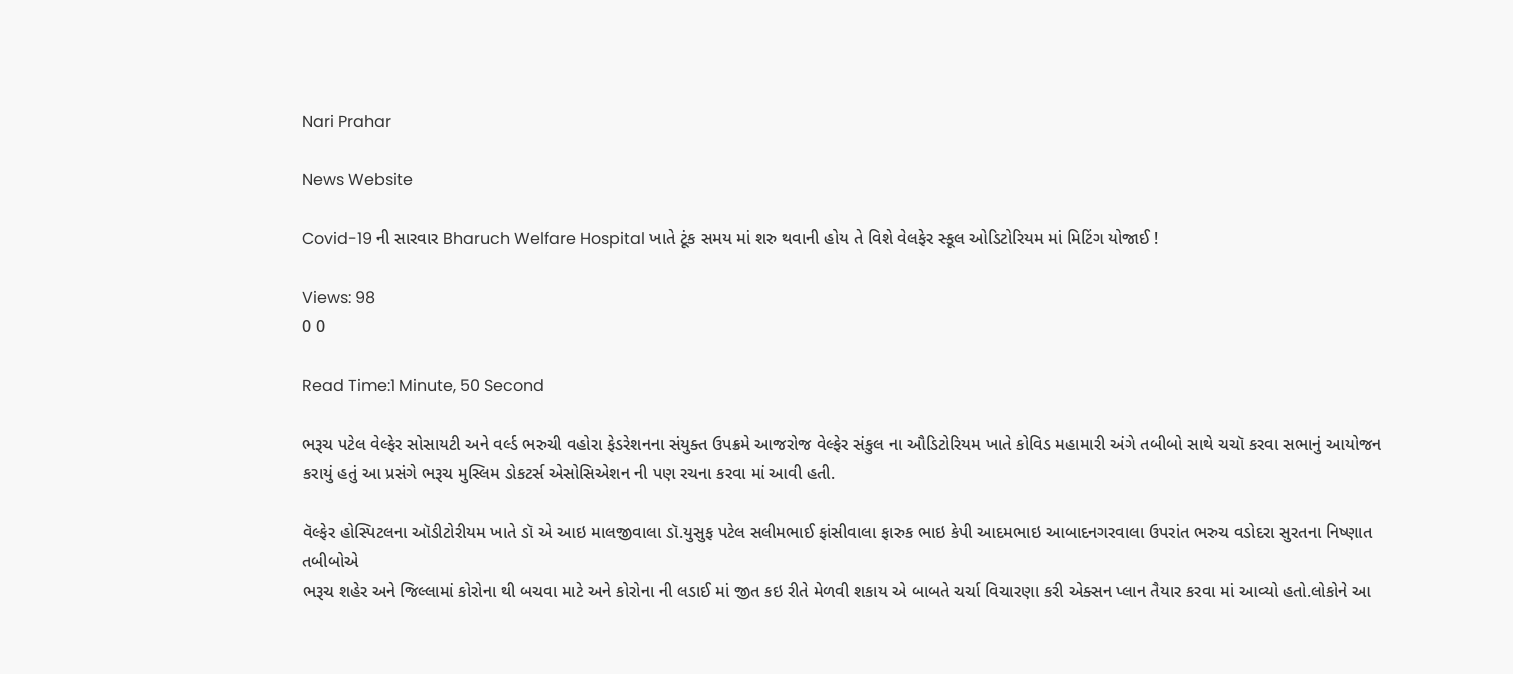Nari Prahar

News Website

Covid-19 ની સારવાર Bharuch Welfare Hospital ખાતે ટૂંક સમય માં શરુ થવાની હોય તે વિશે વેલફેર સ્કૂલ ઓડિટોરિયમ માં મિટિંગ યોજાઈ !

Views: 98
0 0

Read Time:1 Minute, 50 Second

ભરૂચ પટેલ વેલ્ફેર સોસાયટી અને વર્લ્ડ ભરુચી વહોરા ફેડરેશનના સંયુક્ત ઉપક્રમે આજરોજ વેલ્ફેર સંકુલ ના ઔડિટોરિયમ ખાતે કોવિડ મહામારી અંગે તબીબો સાથે ચચૉ કરવા સભાનું આયોજન કરાયું હતું આ પ્રસંગે ભરૂચ મુસ્લિમ ડોકટર્સ એસોસિએશન ની પણ રચના કરવા માં આવી હતી.

વૅલ્ફેર હોસ્પિટલના ઑડીટોરીયમ ખાતે ડૉ એ આઇ માલજીવાલા ડૉ.યુસુફ પટેલ સલીમભાઈ ફાંસીવાલા ફારુક ભાઇ કેપી આદમભાઇ આબાદનગરવાલા ઉપરાંત ભરુચ વડોદરા સુરતના નિષ્ણાત તબીબોએ
ભરૂચ શહેર અને જિલ્લામાં કોરોના થી બચવા માટે અને કોરોના ની લડાઈ માં જીત કઇ રીતે મેળવી શકાય એ બાબતે ચર્ચા વિચારણા કરી એક્સન પ્લાન તૈયાર કરવા માં આવ્યો હતો.લોકોને આ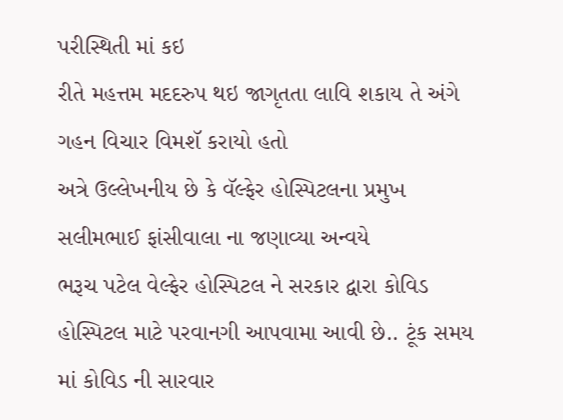પરીસ્થિતી માં કઇ
રીતે મહત્તમ મદદરુપ થઇ જાગૃતતા લાવિ શકાય તે અંગે ગહન વિચાર વિમશૅ કરાયો હતો
અત્રે ઉલ્લેખનીય છે કે વૅલ્ફેર હોસ્પિટલના પ્રમુખ સલીમભાઈ ફાંસીવાલા ના જણાવ્યા અન્વયે
ભરૂચ પટેલ વેલ્ફેર હોસ્પિટલ ને સરકાર દ્વારા કોવિડ હોસ્પિટલ માટે પરવાનગી આપવામા આવી છે.. ટૂંક સમય માં કોવિડ ની સારવાર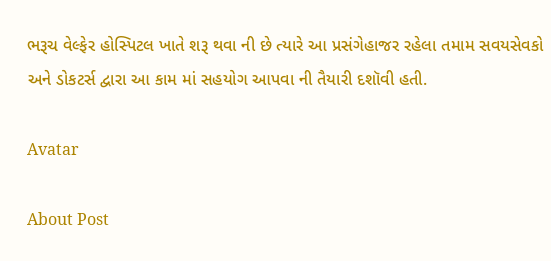ભરૂચ વેલ્ફેર હોસ્પિટલ ખાતે શરૂ થવા ની છે ત્યારે આ પ્રસંગેહાજર રહેલા તમામ સવયસેવકો અને ડોકટર્સ દ્વારા આ કામ માં સહયોગ આપવા ની તૈયારી દશૉવી હતી.

Avatar

About Post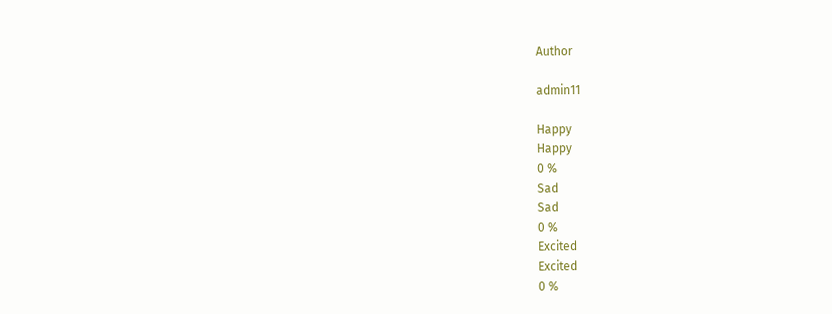Author

admin11

Happy
Happy
0 %
Sad
Sad
0 %
Excited
Excited
0 %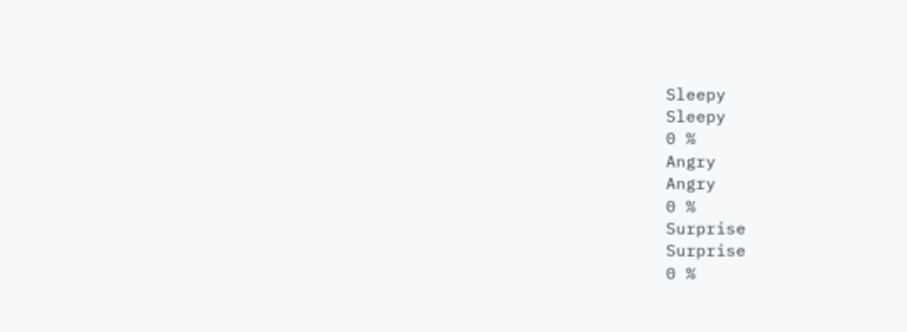Sleepy
Sleepy
0 %
Angry
Angry
0 %
Surprise
Surprise
0 %